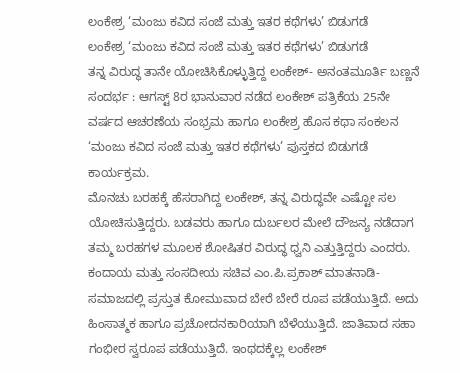ಲಂಕೇಶ್ರ ‘ಮಂಜು ಕವಿದ ಸಂಜೆ ಮತ್ತು ಇತರ ಕಥೆಗಳು’ ಬಿಡುಗಡೆ
ಲಂಕೇಶ್ರ ‘ಮಂಜು ಕವಿದ ಸಂಜೆ ಮತ್ತು ಇತರ ಕಥೆಗಳು’ ಬಿಡುಗಡೆ
ತನ್ನ ವಿರುದ್ಧ ತಾನೇ ಯೋಚಿಸಿಕೊಳ್ಳುತ್ತಿದ್ದ ಲಂಕೇಶ್- ಅನಂತಮೂರ್ತಿ ಬಣ್ಣನೆ
ಸಂದರ್ಭ : ಆಗಸ್ಟ್ 8ರ ಭಾನುವಾರ ನಡೆದ ಲಂಕೇಶ್ ಪತ್ರಿಕೆಯ 25ನೇ ವರ್ಷದ ಆಚರಣೆಯ ಸಂಭ್ರಮ ಹಾಗೂ ಲಂಕೇಶ್ರ ಹೊಸ ಕಥಾ ಸಂಕಲನ ‘ಮಂಜು ಕವಿದ ಸಂಜೆ ಮತ್ತು ಇತರ ಕಥೆಗಳು’ ಪುಸ್ತಕದ ಬಿಡುಗಡೆ ಕಾರ್ಯಕ್ರಮ.
ಮೊನಚು ಬರಹಕ್ಕೆ ಹೆಸರಾಗಿದ್ದ ಲಂಕೇಶ್, ತನ್ನ ವಿರುದ್ಧವೇ ಎಷ್ಟೋ ಸಲ ಯೋಚಿಸುತ್ತಿದ್ದರು. ಬಡವರು ಹಾಗೂ ದುರ್ಬಲರ ಮೇಲೆ ದೌಜನ್ಯ ನಡೆದಾಗ ತಮ್ಮ ಬರಹಗಳ ಮೂಲಕ ಶೋಷಿತರ ವಿರುದ್ಧ ಧ್ವನಿ ಎತ್ತುತ್ತಿದ್ದರು ಎಂದರು.
ಕಂದಾಯ ಮತ್ತು ಸಂಸದೀಯ ಸಚಿವ ಎಂ.ಪಿ.ಪ್ರಕಾಶ್ ಮಾತನಾಡಿ- ಸಮಾಜದಲ್ಲಿ ಪ್ರಸ್ತುತ ಕೋಮುವಾದ ಬೇರೆ ಬೇರೆ ರೂಪ ಪಡೆಯುತ್ತಿದೆ. ಅದು ಹಿಂಸಾತ್ಮಕ ಹಾಗೂ ಪ್ರಚೋದನಕಾರಿಯಾಗಿ ಬೆಳೆಯುತ್ತಿದೆ. ಜಾತಿವಾದ ಸಹಾ ಗಂಭೀರ ಸ್ವರೂಪ ಪಡೆಯುತ್ತಿದೆ. ಇಂಥದಕ್ಕೆಲ್ಲ ಲಂಕೇಶ್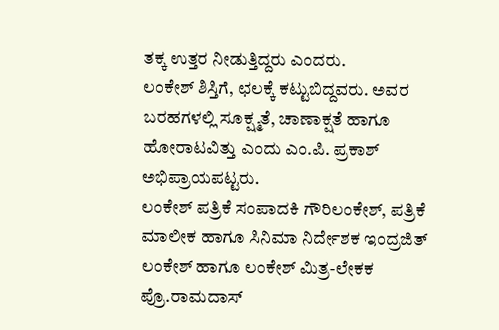ತಕ್ಕ ಉತ್ತರ ನೀಡುತ್ತಿದ್ದರು ಎಂದರು.
ಲಂಕೇಶ್ ಶಿಸ್ತಿಗೆ, ಛಲಕ್ಕೆ ಕಟ್ಟುಬಿದ್ದವರು. ಅವರ ಬರಹಗಳಲ್ಲಿ ಸೂಕ್ಷ್ಮತೆ, ಚಾಣಾಕ್ಷತೆ ಹಾಗೂ ಹೋರಾಟವಿತ್ತು ಎಂದು ಎಂ.ಪಿ. ಪ್ರಕಾಶ್ ಅಭಿಪ್ರಾಯಪಟ್ಟರು.
ಲಂಕೇಶ್ ಪತ್ರಿಕೆ ಸಂಪಾದಕಿ ಗೌರಿಲಂಕೇಶ್, ಪತ್ರಿಕೆ ಮಾಲೀಕ ಹಾಗೂ ಸಿನಿಮಾ ನಿರ್ದೇಶಕ ಇಂದ್ರಜಿತ್ ಲಂಕೇಶ್ ಹಾಗೂ ಲಂಕೇಶ್ ಮಿತ್ರ-ಲೇಕಕ ಪ್ರೊ.ರಾಮದಾಸ್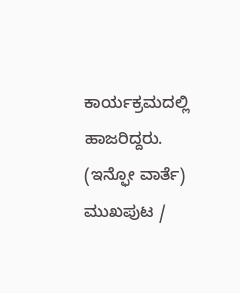ಕಾರ್ಯಕ್ರಮದಲ್ಲಿ ಹಾಜರಿದ್ದರು.
(ಇನ್ಫೋ ವಾರ್ತೆ)
ಮುಖಪುಟ /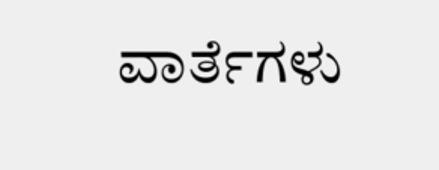ವಾರ್ತೆಗಳು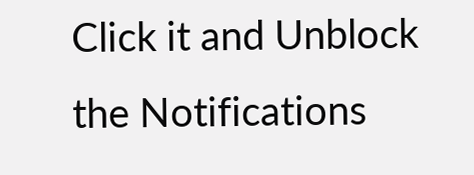Click it and Unblock the Notifications